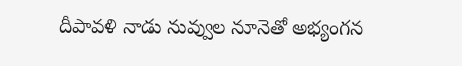దీపావళి నాడు నువ్వుల నూనెతో అభ్యంగన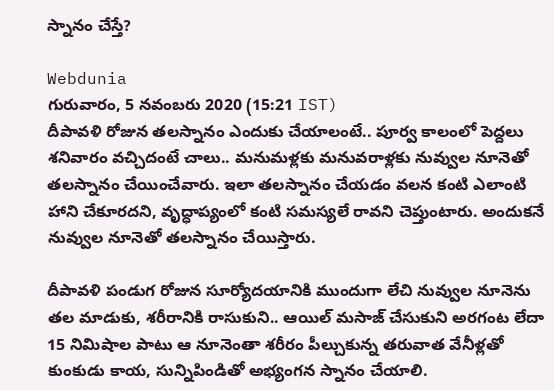స్నానం చేస్తే?

Webdunia
గురువారం, 5 నవంబరు 2020 (15:21 IST)
దీపావళి రోజున తలస్నానం ఎందుకు చేయాలంటే.. పూర్వ కాలంలో పెద్దలు శనివారం వచ్చిదంటే చాలు.. మనుమళ్లకు మనువరాళ్లకు నువ్వుల నూనెతో తలస్నానం చేయించేవారు. ఇలా తలస్నానం చేయడం వలన కంటి ఎలాంటి హాని చేకూరదని, వృద్ధాప్యంలో కంటి సమస్యలే రావని చెప్తుంటారు. అందుకనే నువ్వుల నూనెతో తలస్నానం చేయిస్తారు.

దీపావళి పండుగ రోజున సూర్యోదయానికి ముందుగా లేచి నువ్వుల నూనెను తల మాడుకు, శరీరానికి రాసుకుని.. ఆయిల్ మసాజ్‌ చేసుకుని అరగంట లేదా 15 నిమిషాల పాటు ఆ నూనెంతా శరీరం పీల్చుకున్న తరువాత వేనీళ్లతో కుంకుడు కాయ, సున్నిపిండితో అభ్యంగన స్నానం చేయాలి.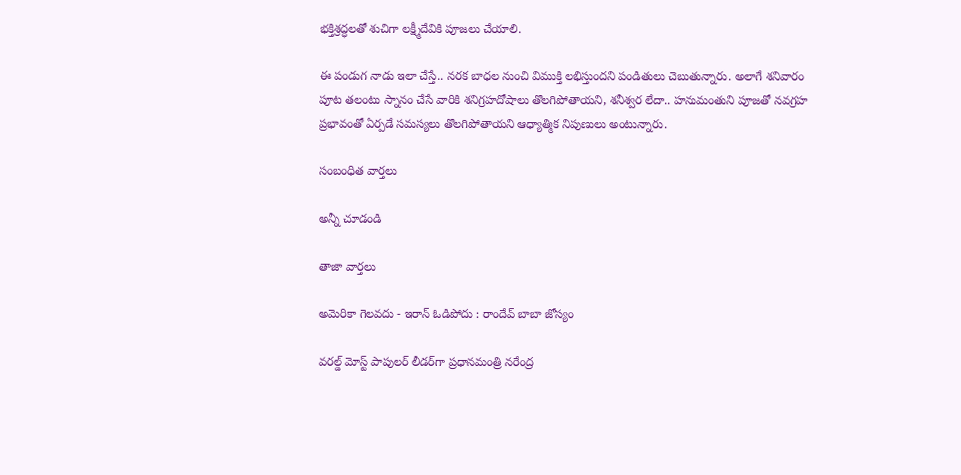భక్తిశ్రద్ధలతో శుచిగా లక్ష్మీదేవికి పూజలు చేయాలి.

ఈ పండుగ నాడు ఇలా చేస్తే.. నరక బాధల నుంచి విముక్తి లభిస్తుందని పండితులు చెబుతున్నారు. అలాగే శనివారం పూట తలంటు స్నానం చేసే వారికి శనిగ్రహదోషాలు తొలగిపోతాయని, శనీశ్వర లేదా.. హనుమంతుని పూజతో నవగ్రహ ప్రభావంతో ఏర్పడే సమస్యలు తొలగిపోతాయని ఆధ్యాత్మిక నిపుణులు అంటున్నారు.

సంబంధిత వార్తలు

అన్నీ చూడండి

తాజా వార్తలు

అమెరికా గెలవదు - ఇరాన్ ఓడిపోదు : రాందేవ్ బాబా జోస్యం

వరల్డ్ మోస్ట్ పాపులర్ లీడర్‌గా ప్రధానమంత్రి నరేంద్ర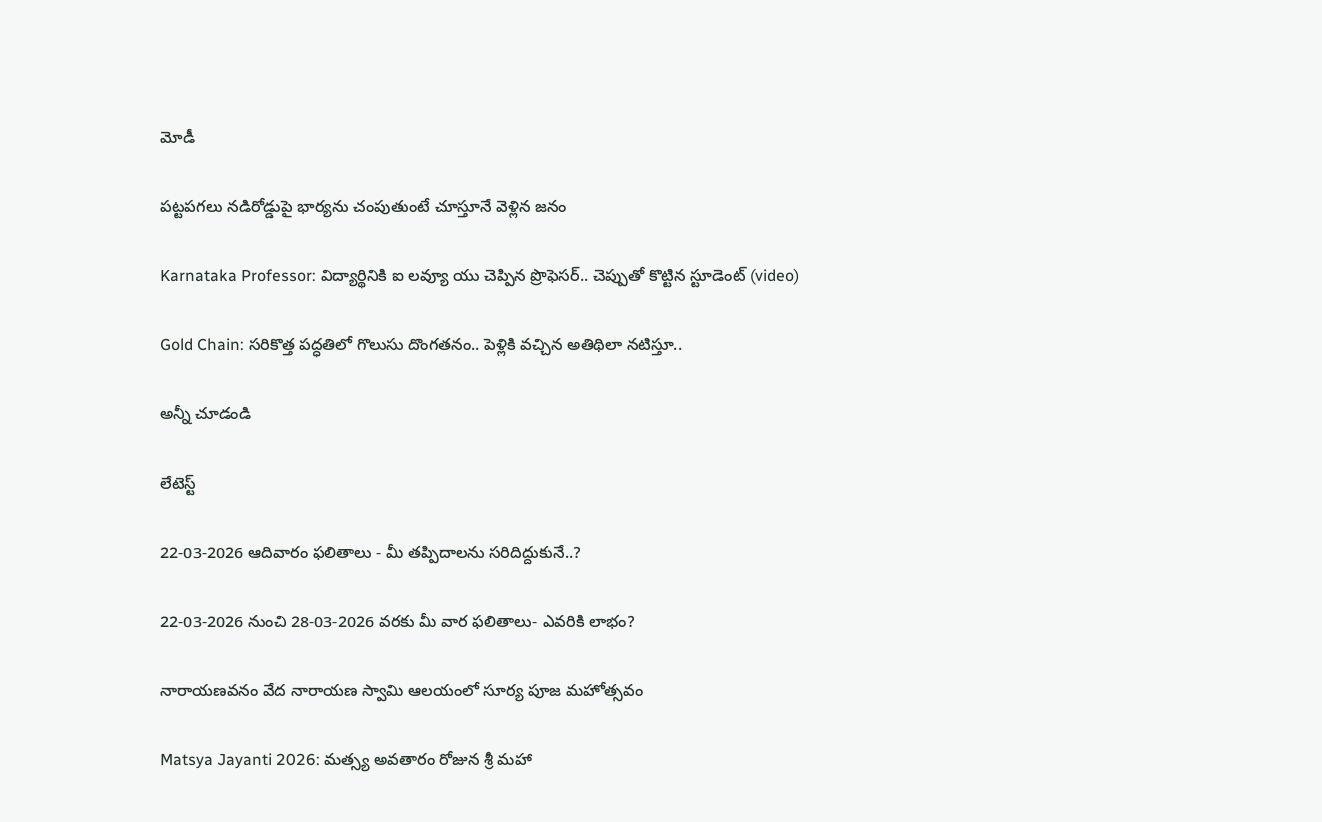మోడీ

పట్టపగలు నడిరోడ్డుపై భార్యను చంపుతుంటే చూస్తూనే వెళ్లిన జనం

Karnataka Professor: విద్యార్థినికి ఐ లవ్యూ యు చెప్పిన ప్రొఫెసర్.. చెప్పుతో కొట్టిన స్టూడెంట్ (video)

Gold Chain: సరికొత్త పద్ధతిలో గొలుసు దొంగతనం.. పెళ్లికి వచ్చిన అతిథిలా నటిస్తూ..

అన్నీ చూడండి

లేటెస్ట్

22-03-2026 ఆదివారం ఫలితాలు - మీ తప్పిదాలను సరిదిద్దుకునే..?

22-03-2026 నుంచి 28-03-2026 వరకు మీ వార ఫలితాలు- ఎవరికి లాభం?

నారాయణవనం వేద నారాయణ స్వామి ఆలయంలో సూర్య పూజ మహోత్సవం

Matsya Jayanti 2026: మత్స్య అవతారం రోజున శ్రీ మహా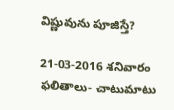విష్ణువును పూజిస్తే?

21-03-2016 శనివారం ఫలితాలు- చాటుమాటు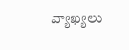వ్యాఖ్యలు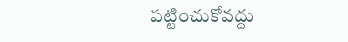పట్టించుకోవద్దు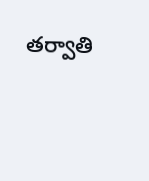తర్వాతి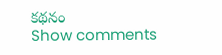కథనం
Show comments